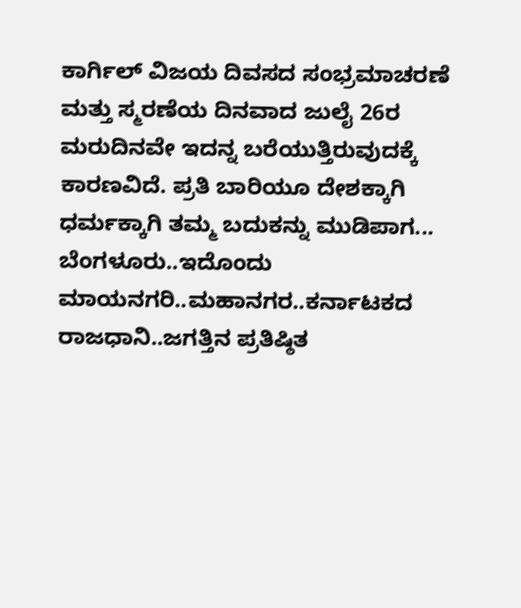ಕಾರ್ಗಿಲ್ ವಿಜಯ ದಿವಸದ ಸಂಭ್ರಮಾಚರಣೆ ಮತ್ತು ಸ್ಮರಣೆಯ ದಿನವಾದ ಜುಲೈ 26ರ ಮರುದಿನವೇ ಇದನ್ನ ಬರೆಯುತ್ತಿರುವುದಕ್ಕೆ ಕಾರಣವಿದೆ. ಪ್ರತಿ ಬಾರಿಯೂ ದೇಶಕ್ಕಾಗಿ ಧರ್ಮಕ್ಕಾಗಿ ತಮ್ಮ ಬದುಕನ್ನು ಮುಡಿಪಾಗ...
ಬೆಂಗಳೂರು..ಇದೊಂದು ಮಾಯನಗರಿ..ಮಹಾನಗರ..ಕರ್ನಾಟಕದ ರಾಜಧಾನಿ..ಜಗತ್ತಿನ ಪ್ರತಿಷ್ಠಿತ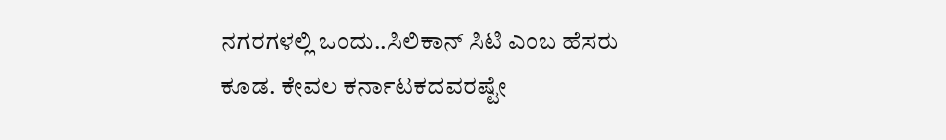ನಗರಗಳಲ್ಲಿ ಒಂದು..ಸಿಲಿಕಾನ್ ಸಿಟಿ ಎಂಬ ಹೆಸರು ಕೂಡ. ಕೇವಲ ಕರ್ನಾಟಕದವರಷ್ಟೇ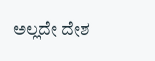ಅಲ್ಲದೇ ದೇಶ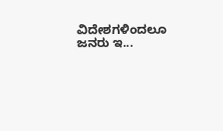ವಿದೇಶಗಳಿಂದಲೂ ಜನರು ಇ...